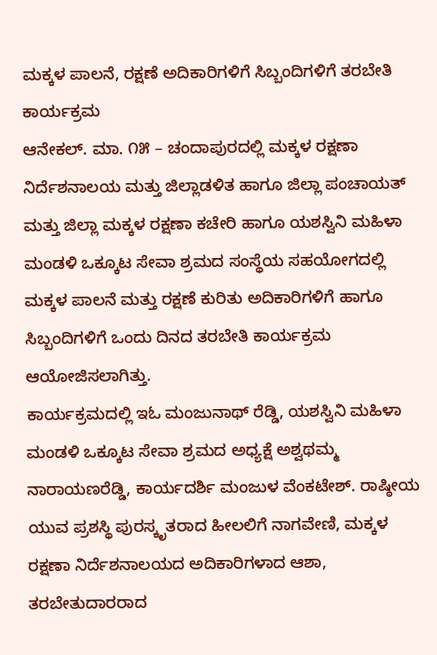ಮಕ್ಕಳ ಪಾಲನೆ, ರಕ್ಷಣೆ ಅದಿಕಾರಿಗಳಿಗೆ ಸಿಬ್ಬಂದಿಗಳಿಗೆ ತರಬೇತಿ ಕಾರ್ಯಕ್ರಮ
ಆನೇಕಲ್. ಮಾ. ೧೫ – ಚಂದಾಪುರದಲ್ಲಿ ಮಕ್ಕಳ ರಕ್ಷಣಾ ನಿರ್ದೆಶನಾಲಯ ಮತ್ತು ಜಿಲ್ಲಾಡಳಿತ ಹಾಗೂ ಜಿಲ್ಲಾ ಪಂಚಾಯತ್ ಮತ್ತು ಜಿಲ್ಲಾ ಮಕ್ಕಳ ರಕ್ಷಣಾ ಕಚೇರಿ ಹಾಗೂ ಯಶಸ್ವಿನಿ ಮಹಿಳಾ ಮಂಡಳಿ ಒಕ್ಕೂಟ ಸೇವಾ ಶ್ರಮದ ಸಂಸ್ಥೆಯ ಸಹಯೋಗದಲ್ಲಿ ಮಕ್ಕಳ ಪಾಲನೆ ಮತ್ತು ರಕ್ಷಣೆ ಕುರಿತು ಅದಿಕಾರಿಗಳಿಗೆ ಹಾಗೂ ಸಿಬ್ಬಂದಿಗಳಿಗೆ ಒಂದು ದಿನದ ತರಬೇತಿ ಕಾರ್ಯಕ್ರಮ ಆಯೋಜಿಸಲಾಗಿತ್ತು.
ಕಾರ್ಯಕ್ರಮದಲ್ಲಿ ಇಓ ಮಂಜುನಾಥ್ ರೆಡ್ಡಿ, ಯಶಸ್ವಿನಿ ಮಹಿಳಾ ಮಂಡಳಿ ಒಕ್ಕೂಟ ಸೇವಾ ಶ್ರಮದ ಅಧ್ಯಕ್ಷೆ ಅಶ್ವಥಮ್ಮ ನಾರಾಯಣರೆಡ್ಡಿ, ಕಾರ್ಯದರ್ಶಿ ಮಂಜುಳ ವೆಂಕಟೇಶ್. ರಾಷ್ಠೀಯ ಯುವ ಪ್ರಶಸ್ಥಿ ಪುರಸ್ಕೃತರಾದ ಹೀಲಲಿಗೆ ನಾಗವೇಣಿ, ಮಕ್ಕಳ ರಕ್ಷಣಾ ನಿರ್ದೆಶನಾಲಯದ ಅದಿಕಾರಿಗಳಾದ ಆಶಾ, ತರಬೇತುದಾರರಾದ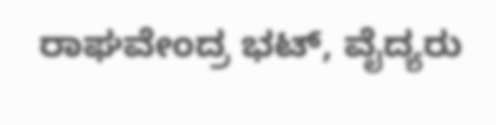ರಾಘವೇಂದ್ರ ಭಟ್, ವೈದ್ಯರು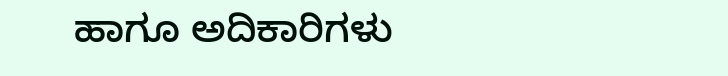ಹಾಗೂ ಅದಿಕಾರಿಗಳು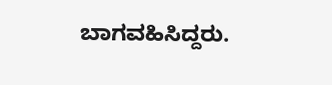ಬಾಗವಹಿಸಿದ್ದರು.